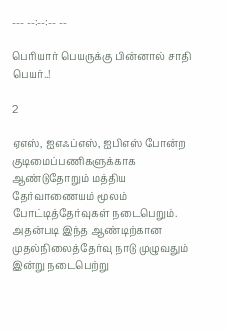--- --:--:-- --

பெரியார் பெயருக்கு பின்னால் சாதி பெயர்..!

2

ஏஎஸ், ஐஎஃப்எஸ், ஐபிஎஸ் போன்ற குடிமைப்பணிகளுக்காக ஆண்டுதோறும் மத்திய தேர்வாணையம் மூலம் போட்டித்தேர்வுகள் நடைபெறும். அதன்படி இந்த ஆண்டிற்கான முதல்நிலைத்தேர்வு நாடு முழுவதும் இன்று நடைபெற்று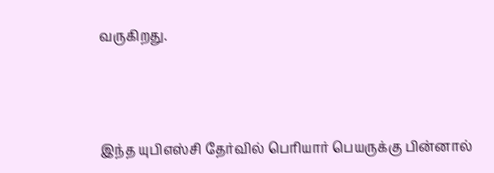வருகிறது.



இந்த யுபிஎஸ்சி தேர்வில் பெரியார் பெயருக்கு பின்னால்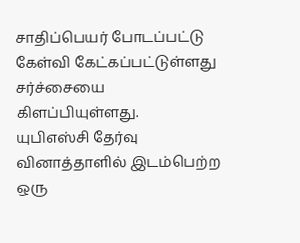சாதிப்பெயர் போடப்பட்டு கேள்வி கேட்கப்பட்டுள்ளது சர்ச்சையை கிளப்பியுள்ளது.
யுபிஎஸ்சி தேர்வு வினாத்தாளில் இடம்பெற்ற ஒரு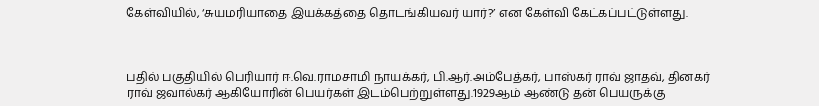கேள்வியில், ‘சுயமரியாதை இயக்கத்தை தொடங்கியவர் யார்?’ என கேள்வி கேட்கப்பட்டுள்ளது.



பதில் பகுதியில் பெரியார் ஈ.வெ.ராமசாமி நாயக்கர், பி.ஆர்.அம்பேத்கர், பாஸ்கர் ராவ் ஜாதவ், தினகர் ராவ் ஜவால்கர் ஆகியோரின் பெயர்கள் இடம்பெற்றுள்ளது.1929ஆம் ஆண்டு தன் பெயருக்கு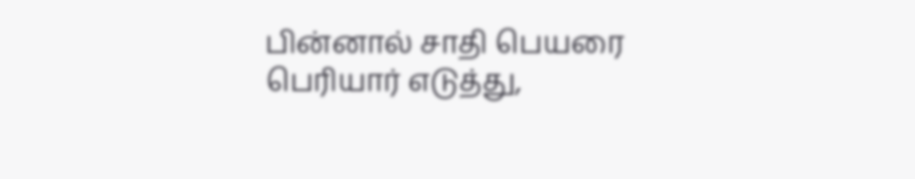பின்னால் சாதி பெயரை பெரியார் எடுத்து,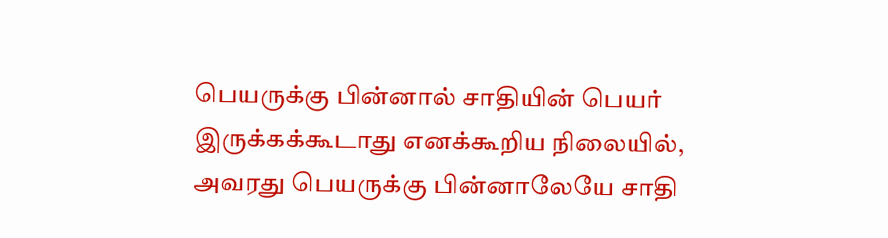பெயருக்கு பின்னால் சாதியின் பெயர் இருக்கக்கூடாது எனக்கூறிய நிலையில், அவரது பெயருக்கு பின்னாலேயே சாதி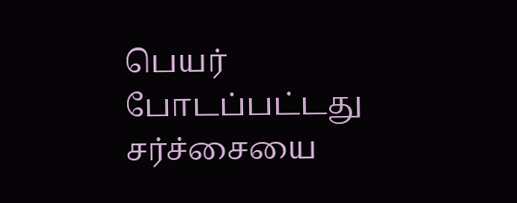பெயர் போடப்பட்டது சர்ச்சையை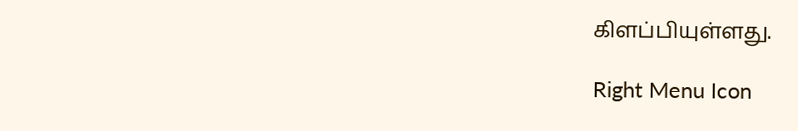கிளப்பியுள்ளது.

Right Menu Icon